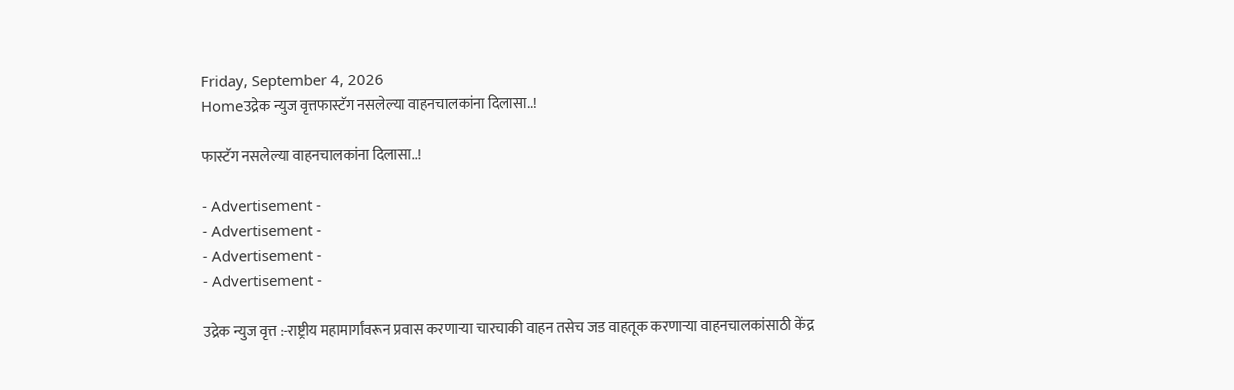Friday, September 4, 2026
Homeउद्रेक न्युज वृत्तफास्टॅग नसलेल्या वाहनचालकांना दिलासा..!

फास्टॅग नसलेल्या वाहनचालकांना दिलासा..!

- Advertisement -
- Advertisement -
- Advertisement -
- Advertisement -

उद्रेक न्युज वृत्त :-राष्ट्रीय महामार्गांवरून प्रवास करणाऱ्या चारचाकी वाहन तसेच जड वाहतूक करणाऱ्या वाहनचालकांसाठी केंद्र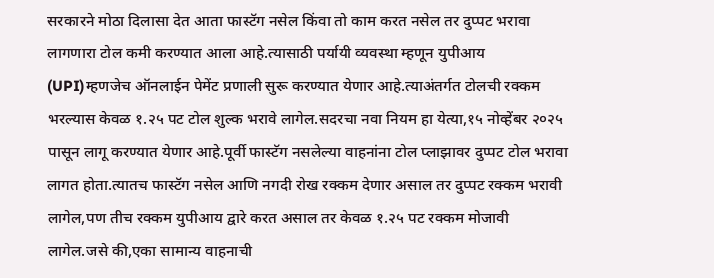सरकारने मोठा दिलासा देत आता फास्टॅग नसेल किंवा तो काम करत नसेल तर दुप्पट भरावा लागणारा टोल कमी करण्यात आला आहे.त्यासाठी पर्यायी व्यवस्था म्हणून युपीआय (UPI)म्हणजेच ऑनलाईन पेमेंट प्रणाली सुरू करण्यात येणार आहे.त्याअंतर्गत टोलची रक्कम भरल्यास केवळ १.२५ पट टोल शुल्क भरावे लागेल.सदरचा नवा नियम हा येत्या,१५ नोव्हेंबर २०२५ पासून लागू करण्यात येणार आहे.पूर्वी फास्टॅग नसलेल्या वाहनांना टोल प्लाझावर दुप्पट टोल भरावा लागत होता.त्यातच फास्टॅग नसेल आणि नगदी रोख रक्कम देणार असाल तर दुप्पट रक्कम भरावी लागेल,पण तीच रक्कम युपीआय द्वारे करत असाल तर केवळ १.२५ पट रक्कम मोजावी लागेल.जसे की,एका सामान्य वाहनाची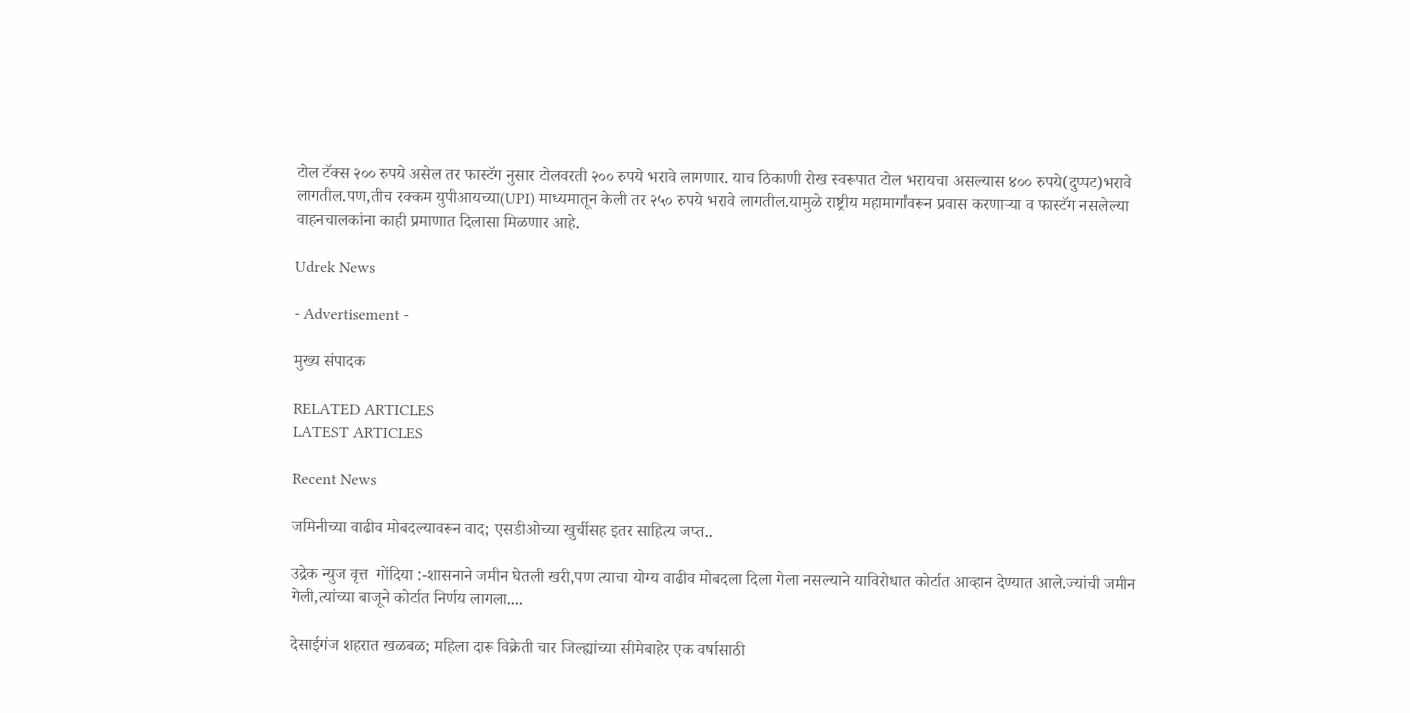टोल टॅक्स २०० रुपये असेल तर फास्टॅग नुसार टोलवरती २०० रुपये भरावे लागणार. याच ठिकाणी रोख स्वरूपात टोल भरायचा असल्यास ४०० रुपये(दुप्पट)भरावे लागतील.पण,तीच रक्कम युपीआयच्या(UPI) माध्यमातून केली तर २५० रुपये भरावे लागतील.यामुळे राष्ट्रीय महामार्गांवरून प्रवास करणाऱ्या व फास्टॅग नसलेल्या वाहनचालकांना काही प्रमाणात दिलासा मिळणार आहे.

Udrek News

- Advertisement -

मुख्य संपादक

RELATED ARTICLES
LATEST ARTICLES

Recent News

जमिनीच्या वाढीव मोबदल्यावरून वाद; एसडीओच्या खुर्चीसह इतर साहित्य जप्त..

उद्रेक न्युज वृत्त  गोंदिया :-शासनाने जमीन घेतली खरी,पण त्याचा योग्य वाढीव मोबदला दिला गेला नसल्याने याविरोधात कोर्टात आव्हान देण्यात आले.ज्यांची जमीन गेली,त्यांच्या बाजूने कोर्टात निर्णय लागला....

देसाईगंज शहरात खळबळ; महिला दारू विक्रेती चार जिल्ह्यांच्या सीमेबाहेर एक वर्षासाठी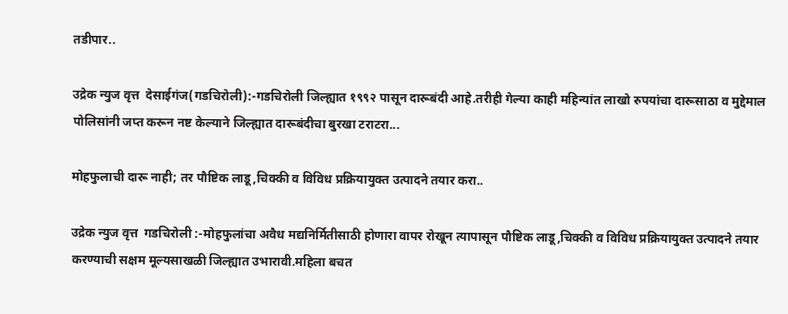तडीपार..

उद्रेक न्युज वृत्त  देसाईगंज(गडचिरोली):-गडचिरोली जिल्ह्यात १९९२ पासून दारूबंदी आहे.तरीही गेल्या काही महिन्यांत लाखो रुपयांचा दारूसाठा व मुद्देमाल पोलिसांनी जप्त करून नष्ट केल्याने जिल्ह्यात दारूबंदीचा बुरखा टराटरा...

मोहफुलाची दारू नाही; तर पौष्टिक लाडू,चिक्की व विविध प्रक्रियायुक्त उत्पादने तयार करा..

उद्रेक न्युज वृत्त  गडचिरोली :-मोहफुलांचा अवैध मद्यनिर्मितीसाठी होणारा वापर रोखून त्यापासून पौष्टिक लाडू,चिक्की व विविध प्रक्रियायुक्त उत्पादने तयार करण्याची सक्षम मूल्यसाखळी जिल्ह्यात उभारावी.महिला बचत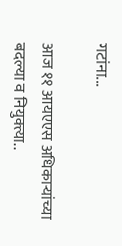गटांना...

आज ११ आयएएस अधिकाऱ्यांच्या बदल्या व नियुक्त्या..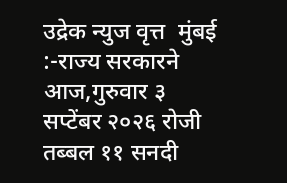उद्रेक न्युज वृत्त  मुंबई :-राज्य सरकारने आज,गुरुवार ३ सप्टेंबर २०२६ रोजी तब्बल ११ सनदी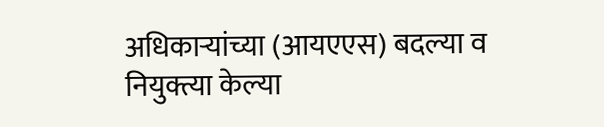अधिकाऱ्यांच्या (आयएएस) बदल्या व नियुक्त्या केल्या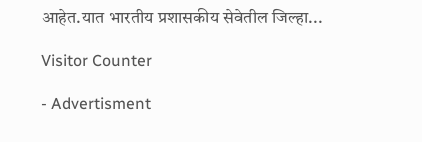आहेत.यात भारतीय प्रशासकीय सेवेतील जिल्हा...

Visitor Counter

- Advertisment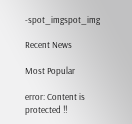-spot_imgspot_img

Recent News

Most Popular

error: Content is protected !!